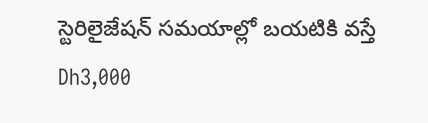స్టెరిలైజేషన్ సమయాల్లో బయటికి వస్తే Dh3,000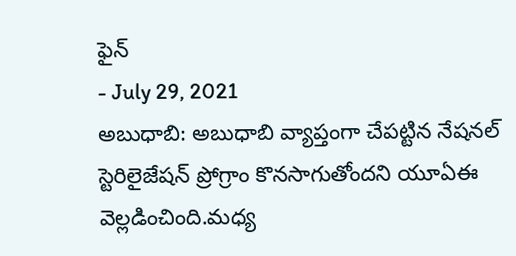ఫైన్
- July 29, 2021
అబుధాబి: అబుధాబి వ్యాప్తంగా చేపట్టిన నేషనల్ స్టెరిలైజేషన్ ప్రోగ్రాం కొనసాగుతోందని యూఏఈ వెల్లడించింది.మధ్య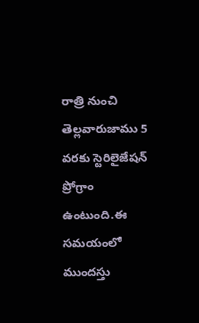రాత్రి నుంచి తెల్లవారుజాము 5 వరకు స్టెరిలైజేషన్ ప్రోగ్రాం ఉంటుంది.ఈ సమయంలో ముందస్తు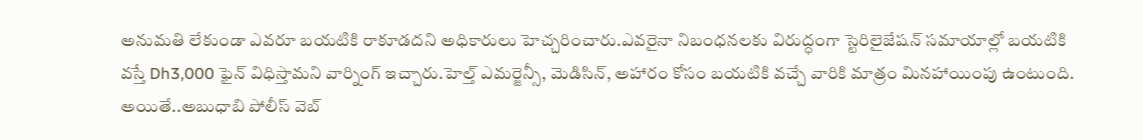అనుమతి లేకుండా ఎవరూ బయటికి రాకూడదని అధికారులు హెచ్చరించారు.ఎవరైనా నిబంధనలకు విరుద్ధంగా స్టెరిలైజేషన్ సమాయాల్లో బయటికి వస్తే Dh3,000 ఫైన్ విధిస్తామని వార్నింగ్ ఇచ్చారు.హెల్త్ ఎమర్జెన్సీ, మెడిసిన్, అహారం కోసం బయటికి వచ్చే వారికి మాత్రం మినహాయింపు ఉంటుంది. అయితే..అబుధాబి పోలీస్ వెబ్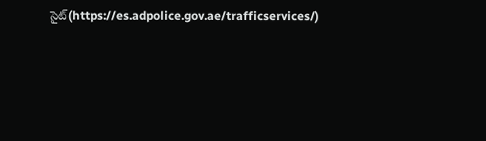సైట్(https://es.adpolice.gov.ae/trafficservices/)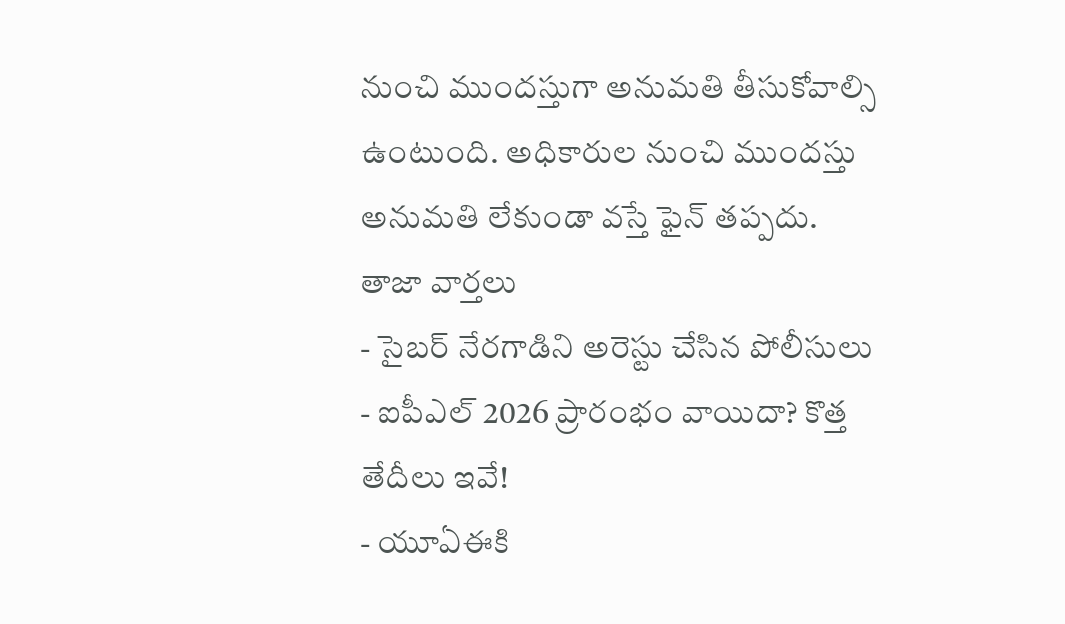నుంచి ముందస్తుగా అనుమతి తీసుకోవాల్సి ఉంటుంది. అధికారుల నుంచి ముందస్తు అనుమతి లేకుండా వస్తే ఫైన్ తప్పదు.
తాజా వార్తలు
- సైబర్ నేరగాడిని అరెస్టు చేసిన పోలీసులు
- ఐపీఎల్ 2026 ప్రారంభం వాయిదా? కొత్త తేదీలు ఇవే!
- యూఏఈకి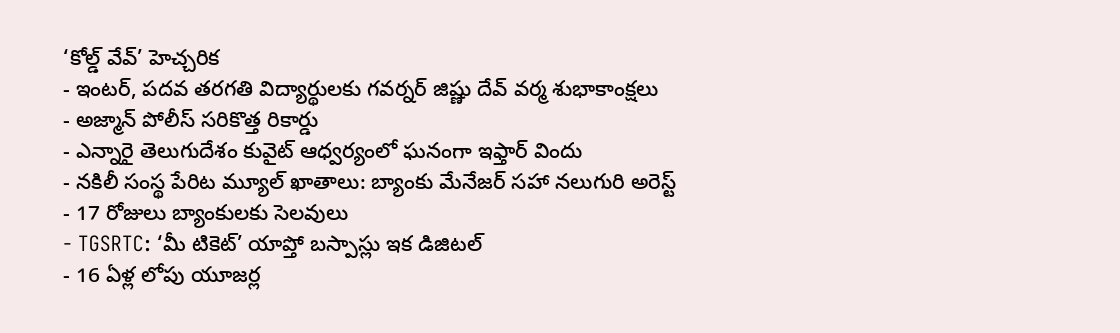‘కోల్డ్ వేవ్’ హెచ్చరిక
- ఇంటర్, పదవ తరగతి విద్యార్థులకు గవర్నర్ జిష్ణు దేవ్ వర్మ శుభాకాంక్షలు
- అజ్మాన్ పోలీస్ సరికొత్త రికార్డు
- ఎన్నారై తెలుగుదేశం కువైట్ ఆధ్వర్యంలో ఘనంగా ఇఫ్తార్ విందు
- నకిలీ సంస్థ పేరిట మ్యూల్ ఖాతాలు: బ్యాంకు మేనేజర్ సహా నలుగురి అరెస్ట్
- 17 రోజులు బ్యాంకులకు సెలవులు
- TGSRTC: ‘మీ టికెట్’ యాప్తో బస్పాస్లు ఇక డిజిటల్
- 16 ఏళ్ల లోపు యూజర్ల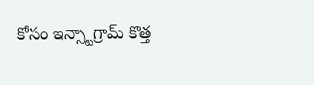కోసం ఇన్స్టాగ్రామ్ కొత్త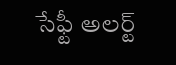సేఫ్టీ అలర్ట్